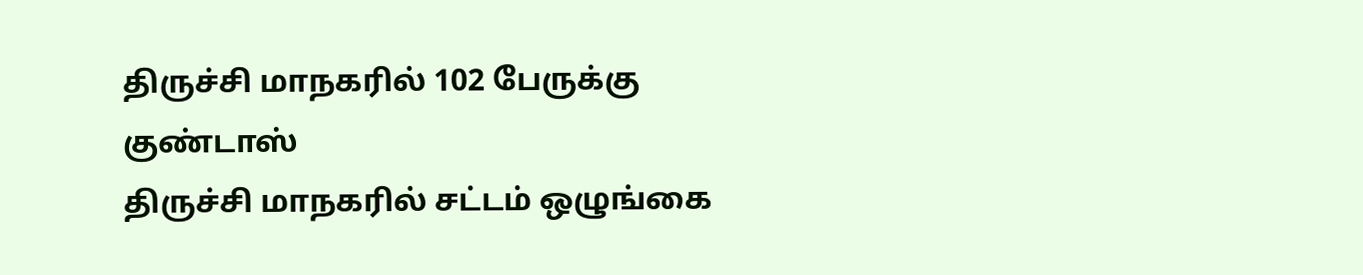திருச்சி மாநகரில் 102 பேருக்கு குண்டாஸ்
திருச்சி மாநகரில் சட்டம் ஒழுங்கை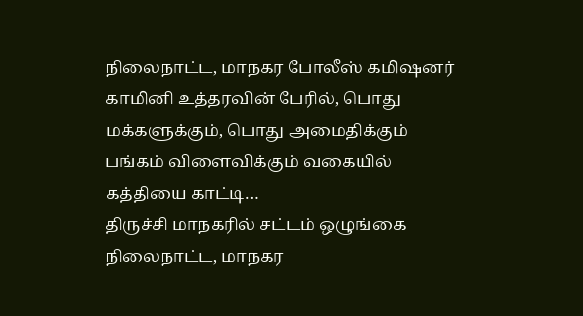நிலைநாட்ட, மாநகர போலீஸ் கமிஷனர் காமினி உத்தரவின் பேரில், பொது மக்களுக்கும், பொது அமைதிக்கும் பங்கம் விளைவிக்கும் வகையில் கத்தியை காட்டி…
திருச்சி மாநகரில் சட்டம் ஒழுங்கை நிலைநாட்ட, மாநகர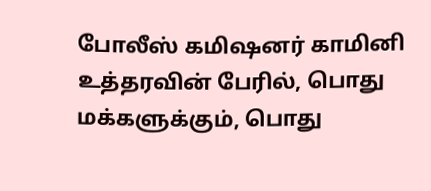போலீஸ் கமிஷனர் காமினி உத்தரவின் பேரில், பொது மக்களுக்கும், பொது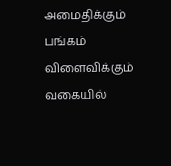அமைதிக்கும் பங்கம் விளைவிக்கும் வகையில்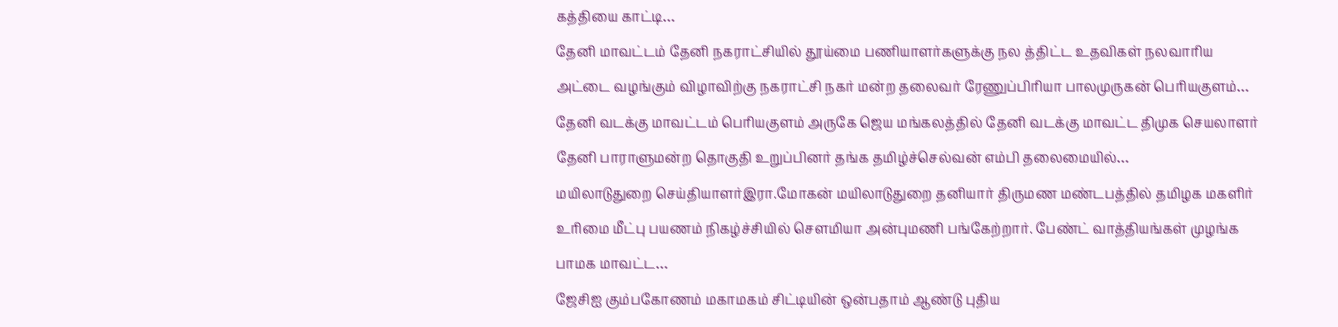கத்தியை காட்டி…
தேனி மாவட்டம் தேனி நகராட்சியில் தூய்மை பணியாளர்களுக்கு நல த்திட்ட உதவிகள் நலவாரிய அட்டை வழங்கும் விழாவிற்கு நகராட்சி நகர் மன்ற தலைவர் ரேணுப்பிரியா பாலமுருகன் பெரியகுளம்…
தேனி வடக்கு மாவட்டம் பெரியகுளம் அருகே ஜெய மங்கலத்தில் தேனி வடக்கு மாவட்ட திமுக செயலாளர் தேனி பாராளுமன்ற தொகுதி உறுப்பினர் தங்க தமிழ்ச்செல்வன் எம்பி தலைமையில்…
மயிலாடுதுறை செய்தியாளர்இரா.மோகன் மயிலாடுதுறை தனியார் திருமண மண்டபத்தில் தமிழக மகளிர் உரிமை மீட்பு பயணம் நிகழ்ச்சியில் சௌமியா அன்புமணி பங்கேற்றார். பேண்ட் வாத்தியங்கள் முழங்க பாமக மாவட்ட…
ஜேசிஐ கும்பகோணம் மகாமகம் சிட்டியின் ஒன்பதாம் ஆண்டு புதிய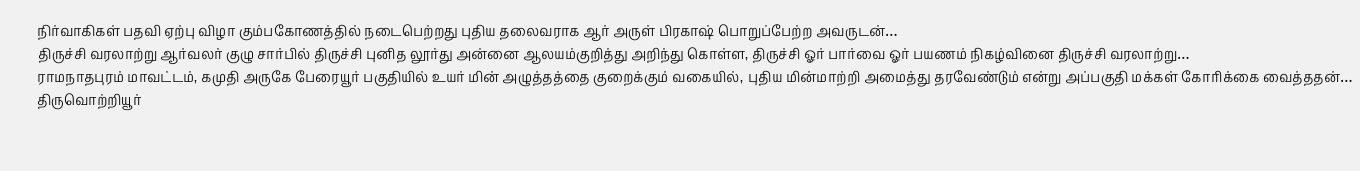நிர்வாகிகள் பதவி ஏற்பு விழா கும்பகோணத்தில் நடைபெற்றது புதிய தலைவராக ஆர் அருள் பிரகாஷ் பொறுப்பேற்ற அவருடன்…
திருச்சி வரலாற்று ஆர்வலர் குழு சார்பில் திருச்சி புனித லூர்து அன்னை ஆலயம்குறித்து அறிந்து கொள்ள, திருச்சி ஓர் பார்வை ஓர் பயணம் நிகழ்வினை திருச்சி வரலாற்று…
ராமநாதபுரம் மாவட்டம், கமுதி அருகே பேரையூர் பகுதியில் உயர் மின் அழுத்தத்தை குறைக்கும் வகையில், புதிய மின்மாற்றி அமைத்து தரவேண்டும் என்று அப்பகுதி மக்கள் கோரிக்கை வைத்ததன்…
திருவொற்றியூர்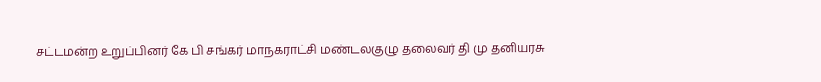சட்டமன்ற உறுப்பினர் கே பி சங்கர் மாநகராட்சி மண்டலகுழு தலைவர் தி மு தனியரசு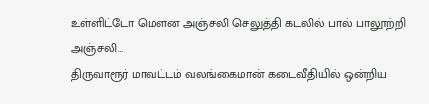உள்ளிட்டோ மௌன அஞ்சலி செலுத்தி கடலில் பால் பாலூற்றி அஞ்சலி…
திருவாரூர் மாவட்டம் வலங்கைமான் கடைவீதியில் ஒன்றிய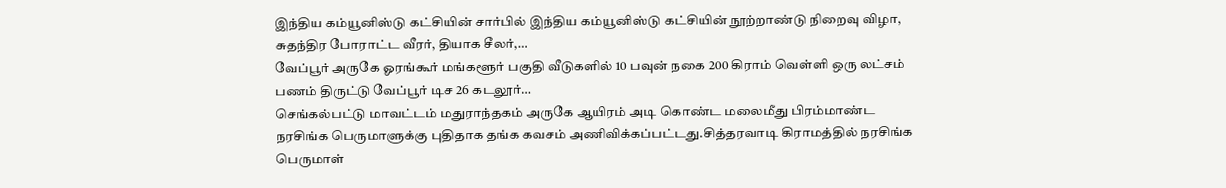இந்திய கம்யூனிஸ்டு கட்சியின் சார்பில் இந்திய கம்யூனிஸ்டு கட்சியின் நூற்றாண்டு நிறைவு விழா, சுதந்திர போராட்ட வீரர், தியாக சீலர்,…
வேப்பூர் அருகே ஓரங்கூர் மங்களூர் பகுதி வீடுகளில் 10 பவுன் நகை 200 கிராம் வெள்ளி ஒரு லட்சம் பணம் திருட்டு வேப்பூர் டிச 26 கடலூர்…
செங்கல்பட்டு மாவட்டம் மதுராந்தகம் அருகே ஆயிரம் அடி கொண்ட மலைமீது பிரம்மாண்ட நரசிங்க பெருமாளுக்கு புதிதாக தங்க கவசம் அணிவிக்கப்பட்டது.சித்தரவாடி கிராமத்தில் நரசிங்க பெருமாள்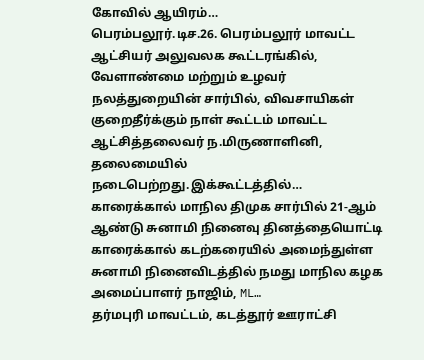கோவில் ஆயிரம்…
பெரம்பலூர்.டிச.26. பெரம்பலூர் மாவட்ட ஆட்சியர் அலுவலக கூட்டரங்கில், வேளாண்மை மற்றும் உழவர் நலத்துறையின் சார்பில், விவசாயிகள் குறைதீர்க்கும் நாள் கூட்டம் மாவட்ட ஆட்சித்தலைவர் ந.மிருணாளினி, தலைமையில் நடைபெற்றது.இக்கூட்டத்தில்…
காரைக்கால் மாநில திமுக சார்பில் 21-ஆம் ஆண்டு சுனாமி நினைவு தினத்தையொட்டி காரைக்கால் கடற்கரையில் அமைந்துள்ள சுனாமி நினைவிடத்தில் நமது மாநில கழக அமைப்பாளர் நாஜிம், ML…
தர்மபுரி மாவட்டம், கடத்தூர் ஊராட்சி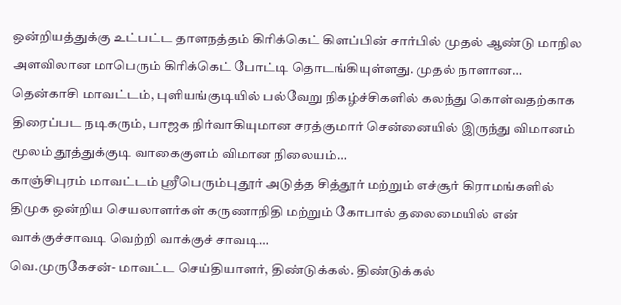ஒன்றியத்துக்கு உட்பட்ட தாளநத்தம் கிரிக்கெட் கிளப்பின் சார்பில் முதல் ஆண்டு மாநில அளவிலான மாபெரும் கிரிக்கெட் போட்டி தொடங்கியுள்ளது. முதல் நாளான…
தென்காசி மாவட்டம், புளியங்குடியில் பல்வேறு நிகழ்ச்சிகளில் கலந்து கொள்வதற்காக திரைப்பட நடிகரும், பாஜக நிர்வாகியுமான சரத்குமார் சென்னையில் இருந்து விமானம் மூலம் தூத்துக்குடி வாகைகுளம் விமான நிலையம்…
காஞ்சிபுரம் மாவட்டம் ஸ்ரீபெரும்புதூர் அடுத்த சித்தூர் மற்றும் எச்சூர் கிராமங்களில் திமுக ஒன்றிய செயலாளர்கள் கருணாநிதி மற்றும் கோபால் தலைமையில் என் வாக்குச்சாவடி வெற்றி வாக்குச் சாவடி…
வெ.முருகேசன்- மாவட்ட செய்தியாளர், திண்டுக்கல். திண்டுக்கல்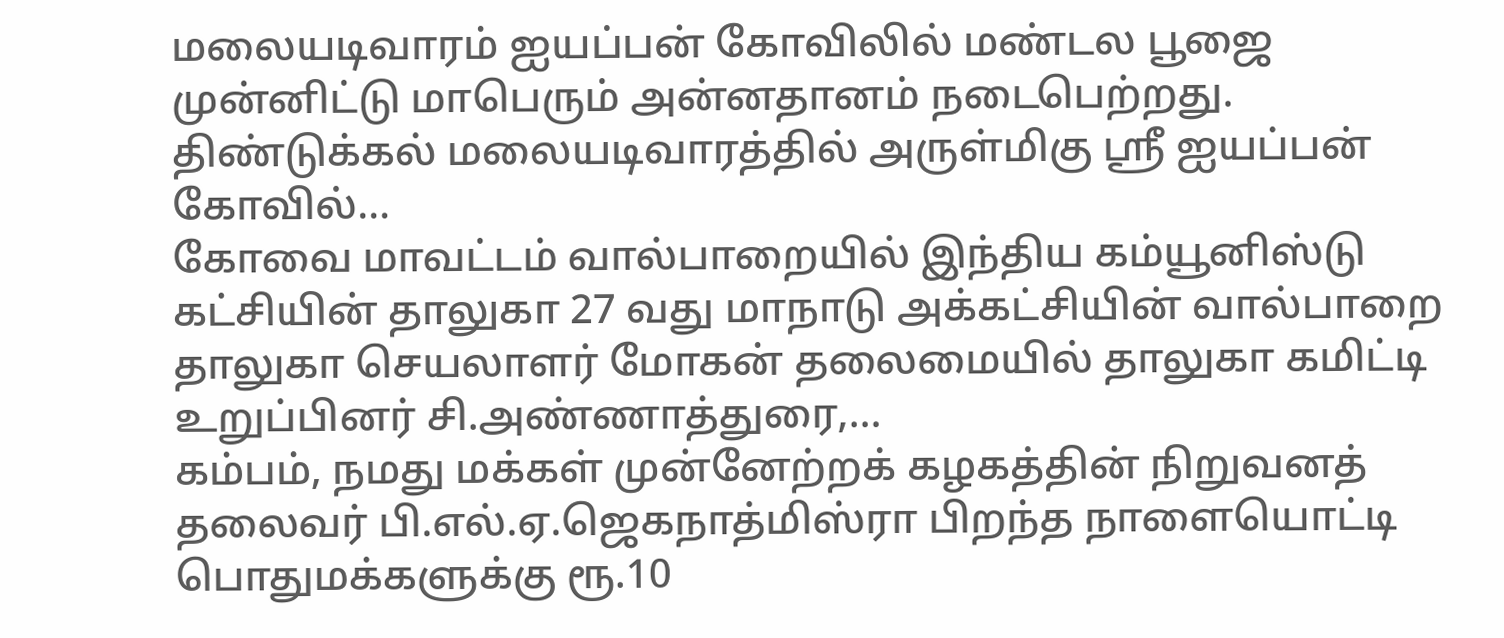மலையடிவாரம் ஐயப்பன் கோவிலில் மண்டல பூஜை முன்னிட்டு மாபெரும் அன்னதானம் நடைபெற்றது. திண்டுக்கல் மலையடிவாரத்தில் அருள்மிகு ஸ்ரீ ஐயப்பன் கோவில்…
கோவை மாவட்டம் வால்பாறையில் இந்திய கம்யூனிஸ்டு கட்சியின் தாலுகா 27 வது மாநாடு அக்கட்சியின் வால்பாறை தாலுகா செயலாளர் மோகன் தலைமையில் தாலுகா கமிட்டி உறுப்பினர் சி.அண்ணாத்துரை,…
கம்பம், நமது மக்கள் முன்னேற்றக் கழகத்தின் நிறுவனத் தலைவர் பி.எல்.ஏ.ஜெகநாத்மிஸ்ரா பிறந்த நாளையொட்டி பொதுமக்களுக்கு ரூ.10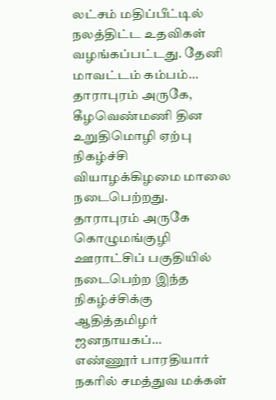லட்சம் மதிப்பீட்டில் நலத்திட்ட உதவிகள் வழங்கப்பட்டது. தேனி மாவட்டம் கம்பம்…
தாராபுரம் அருகே, கீழவெண்மணி தின உறுதிமொழி ஏற்பு நிகழ்ச்சி வியாழக்கிழமை மாலை நடைபெற்றது. தாராபுரம் அருகே கொழுமங்குழி ஊராட்சிப் பகுதியில் நடைபெற்ற இந்த நிகழ்ச்சிக்கு ஆதித்தமிழர் ஜனநாயகப்…
எண்ணூர் பாரதியார் நகரில் சமத்துவ மக்கள்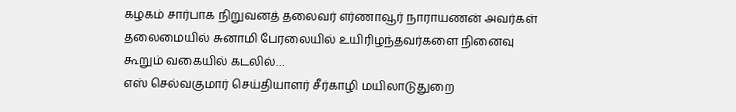கழகம் சார்பாக நிறுவனத் தலைவர் எர்ணாவூர் நாராயணன் அவர்கள் தலைமையில் சுனாமி பேரலையில் உயிரிழந்தவர்களை நினைவு கூறும் வகையில் கடலில்…
எஸ் செல்வகுமார் செய்தியாளர் சீர்காழி மயிலாடுதுறை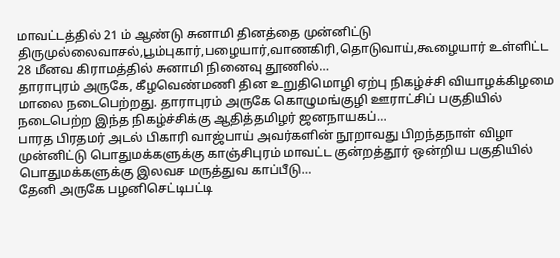மாவட்டத்தில் 21 ம் ஆண்டு சுனாமி தினத்தை முன்னிட்டு திருமுல்லைவாசல்,பூம்புகார்,பழையார்,வாணகிரி,தொடுவாய்,கூழையார் உள்ளிட்ட 28 மீனவ கிராமத்தில் சுனாமி நினைவு தூணில்…
தாராபுரம் அருகே, கீழவெண்மணி தின உறுதிமொழி ஏற்பு நிகழ்ச்சி வியாழக்கிழமை மாலை நடைபெற்றது. தாராபுரம் அருகே கொழுமங்குழி ஊராட்சிப் பகுதியில் நடைபெற்ற இந்த நிகழ்ச்சிக்கு ஆதித்தமிழர் ஜனநாயகப்…
பாரத பிரதமர் அடல் பிகாரி வாஜ்பாய் அவர்களின் நூறாவது பிறந்தநாள் விழா முன்னிட்டு பொதுமக்களுக்கு காஞ்சிபுரம் மாவட்ட குன்றத்தூர் ஒன்றிய பகுதியில் பொதுமக்களுக்கு இலவச மருத்துவ காப்பீடு…
தேனி அருகே பழனிசெட்டிபட்டி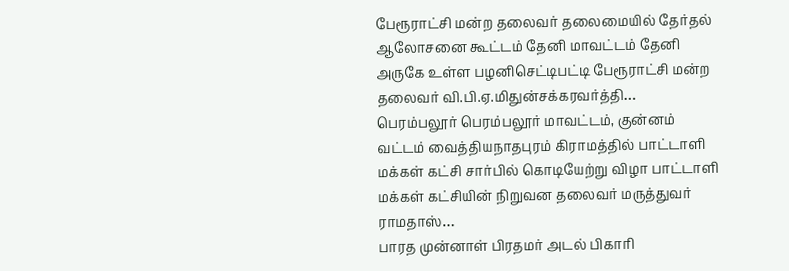பேரூராட்சி மன்ற தலைவர் தலைமையில் தேர்தல் ஆலோசனை கூட்டம் தேனி மாவட்டம் தேனி அருகே உள்ள பழனிசெட்டிபட்டி பேரூராட்சி மன்ற தலைவர் வி.பி.ஏ.மிதுன்சக்கரவர்த்தி…
பெரம்பலூர் பெரம்பலூர் மாவட்டம், குன்னம் வட்டம் வைத்தியநாதபுரம் கிராமத்தில் பாட்டாளி மக்கள் கட்சி சார்பில் கொடியேற்று விழா பாட்டாளி மக்கள் கட்சியின் நிறுவன தலைவர் மருத்துவர் ராமதாஸ்…
பாரத முன்னாள் பிரதமர் அடல் பிகாரி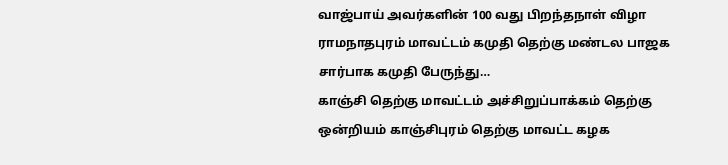வாஜ்பாய் அவர்களின் 100 வது பிறந்தநாள் விழா ராமநாதபுரம் மாவட்டம் கமுதி தெற்கு மண்டல பாஜக சார்பாக கமுதி பேருந்து…
காஞ்சி தெற்கு மாவட்டம் அச்சிறுப்பாக்கம் தெற்கு ஒன்றியம் காஞ்சிபுரம் தெற்கு மாவட்ட கழக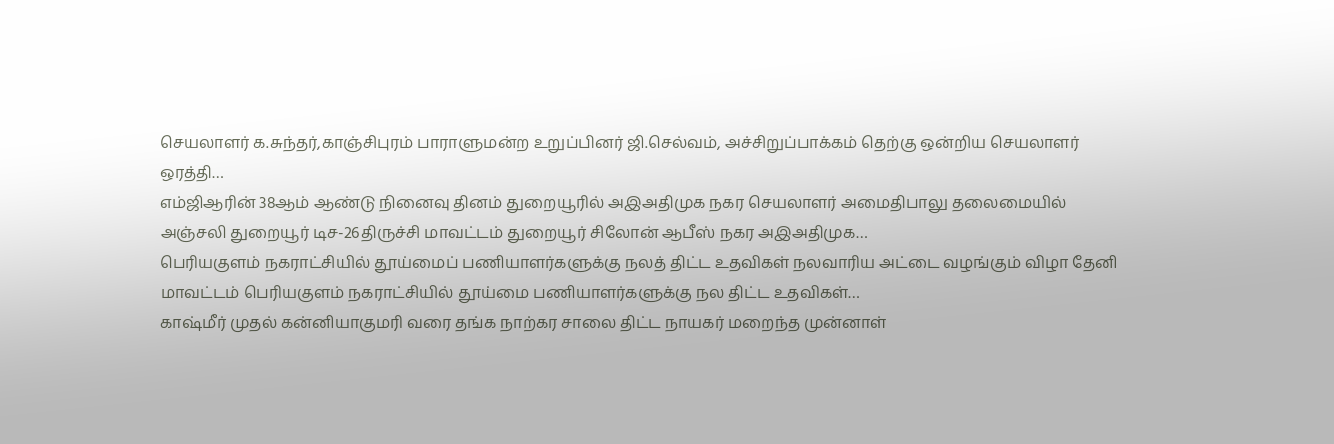செயலாளர் க.சுந்தர்,காஞ்சிபுரம் பாராளுமன்ற உறுப்பினர் ஜி.செல்வம், அச்சிறுப்பாக்கம் தெற்கு ஒன்றிய செயலாளர் ஒரத்தி…
எம்ஜிஆரின் 38ஆம் ஆண்டு நினைவு தினம் துறையூரில் அஇஅதிமுக நகர செயலாளர் அமைதிபாலு தலைமையில் அஞ்சலி துறையூர் டிச-26திருச்சி மாவட்டம் துறையூர் சிலோன் ஆபீஸ் நகர அஇஅதிமுக…
பெரியகுளம் நகராட்சியில் தூய்மைப் பணியாளர்களுக்கு நலத் திட்ட உதவிகள் நலவாரிய அட்டை வழங்கும் விழா தேனி மாவட்டம் பெரியகுளம் நகராட்சியில் தூய்மை பணியாளர்களுக்கு நல திட்ட உதவிகள்…
காஷ்மீர் முதல் கன்னியாகுமரி வரை தங்க நாற்கர சாலை திட்ட நாயகர் மறைந்த முன்னாள்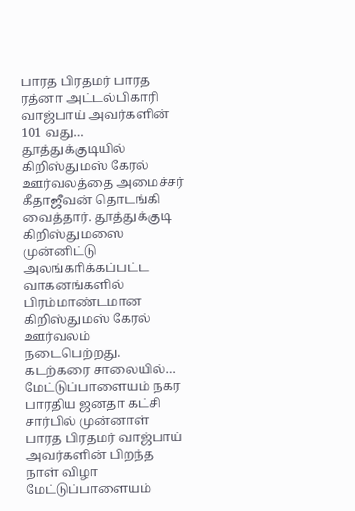பாரத பிரதமர் பாரத ரத்னா அட்டல்பிகாரி வாஜ்பாய் அவர்களின் 101 வது…
தூத்துக்குடியில் கிறிஸ்துமஸ் கேரல் ஊர்வலத்தை அமைச்சர் கீதாஜீவன் தொடங்கி வைத்தார். தூத்துக்குடி கிறிஸ்துமஸை முன்னிட்டு அலங்காிக்கப்பட்ட வாகனங்களில் பிரம்மாண்டமான கிறிஸ்துமஸ் கேரல் ஊர்வலம் நடைபெற்றது. கடற்கரை சாலையில்…
மேட்டுப்பாளையம் நகர பாரதிய ஜனதா கட்சி சார்பில் முன்னாள் பாரத பிரதமர் வாஜ்பாய் அவர்களின் பிறந்த நாள் விழா மேட்டுப்பாளையம்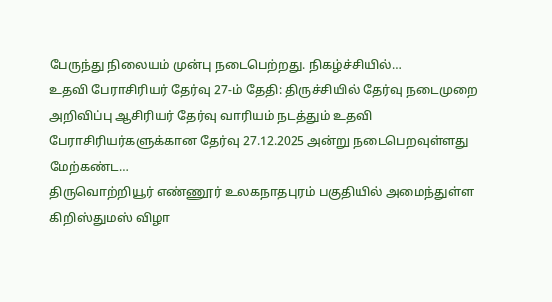பேருந்து நிலையம் முன்பு நடைபெற்றது. நிகழ்ச்சியில்…
உதவி பேராசிரியர் தேர்வு 27-ம் தேதி: திருச்சியில் தேர்வு நடைமுறை அறிவிப்பு ஆசிரியர் தேர்வு வாரியம் நடத்தும் உதவி பேராசிரியர்களுக்கான தேர்வு 27.12.2025 அன்று நடைபெறவுள்ளது மேற்கண்ட…
திருவொற்றியூர் எண்ணூர் உலகநாதபுரம் பகுதியில் அமைந்துள்ள கிறிஸ்துமஸ் விழா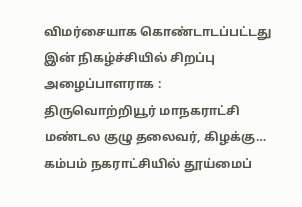விமர்சையாக கொண்டாடப்பட்டது இன் நிகழ்ச்சியில் சிறப்பு அழைப்பாளராக : திருவொற்றியூர் மாநகராட்சி மண்டல குழு தலைவர், கிழக்கு…
கம்பம் நகராட்சியில் தூய்மைப்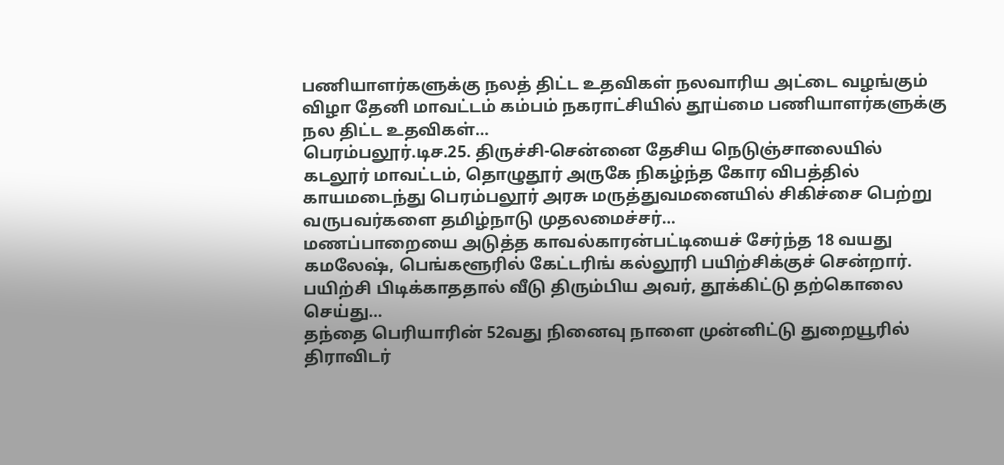பணியாளர்களுக்கு நலத் திட்ட உதவிகள் நலவாரிய அட்டை வழங்கும் விழா தேனி மாவட்டம் கம்பம் நகராட்சியில் தூய்மை பணியாளர்களுக்கு நல திட்ட உதவிகள்…
பெரம்பலூர்.டிச.25. திருச்சி-சென்னை தேசிய நெடுஞ்சாலையில் கடலூர் மாவட்டம், தொழுதூர் அருகே நிகழ்ந்த கோர விபத்தில் காயமடைந்து பெரம்பலூர் அரசு மருத்துவமனையில் சிகிச்சை பெற்று வருபவர்களை தமிழ்நாடு முதலமைச்சர்…
மணப்பாறையை அடுத்த காவல்காரன்பட்டியைச் சேர்ந்த 18 வயது கமலேஷ், பெங்களூரில் கேட்டரிங் கல்லூரி பயிற்சிக்குச் சென்றார். பயிற்சி பிடிக்காததால் வீடு திரும்பிய அவர், தூக்கிட்டு தற்கொலை செய்து…
தந்தை பெரியாரின் 52வது நினைவு நாளை முன்னிட்டு துறையூரில் திராவிடர்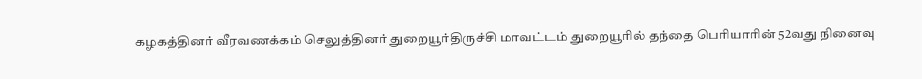கழகத்தினர் வீரவணக்கம் செலுத்தினர் துறையூர்திருச்சி மாவட்டம் துறையூரில் தந்தை பெரியாரின் 52வது நினைவு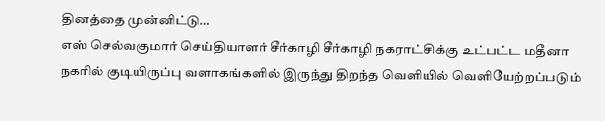தினத்தை முன்னிட்டு…
எஸ் செல்வகுமார் செய்தியாளர் சீர்காழி சீர்காழி நகராட்சிக்கு உட்பட்ட மதீனா நகரில் குடியிருப்பு வளாகங்களில் இருந்து திறந்த வெளியில் வெளியேற்றப்படும்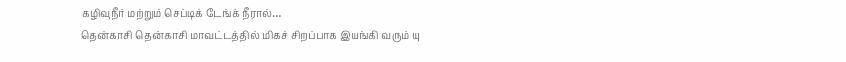கழிவுநீர் மற்றும் செப்டிக் டேங்க் நீரால்…
தென்காசி தென்காசி மாவட்டத்தில் மிகச் சிறப்பாக இயங்கி வரும் யு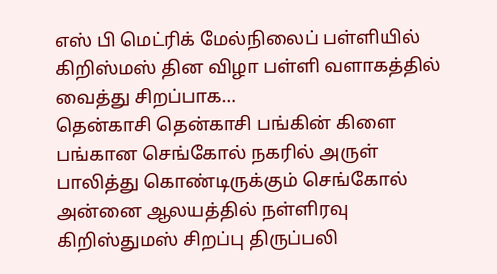எஸ் பி மெட்ரிக் மேல்நிலைப் பள்ளியில் கிறிஸ்மஸ் தின விழா பள்ளி வளாகத்தில் வைத்து சிறப்பாக…
தென்காசி தென்காசி பங்கின் கிளை பங்கான செங்கோல் நகரில் அருள் பாலித்து கொண்டிருக்கும் செங்கோல் அன்னை ஆலயத்தில் நள்ளிரவு கிறிஸ்துமஸ் சிறப்பு திருப்பலி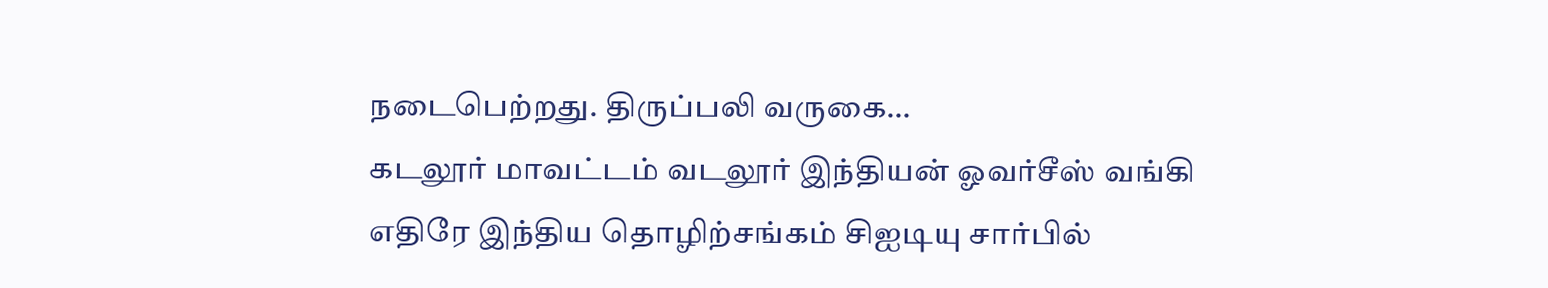நடைபெற்றது. திருப்பலி வருகை…
கடலூர் மாவட்டம் வடலூர் இந்தியன் ஓவர்சீஸ் வங்கி எதிரே இந்திய தொழிற்சங்கம் சிஐடியு சார்பில்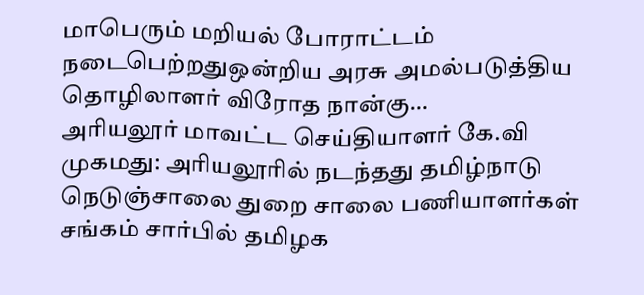மாபெரும் மறியல் போராட்டம் நடைபெற்றதுஒன்றிய அரசு அமல்படுத்திய தொழிலாளர் விரோத நான்கு…
அரியலூர் மாவட்ட செய்தியாளர் கே.வி முகமது: அரியலூரில் நடந்தது தமிழ்நாடு நெடுஞ்சாலை துறை சாலை பணியாளர்கள் சங்கம் சார்பில் தமிழக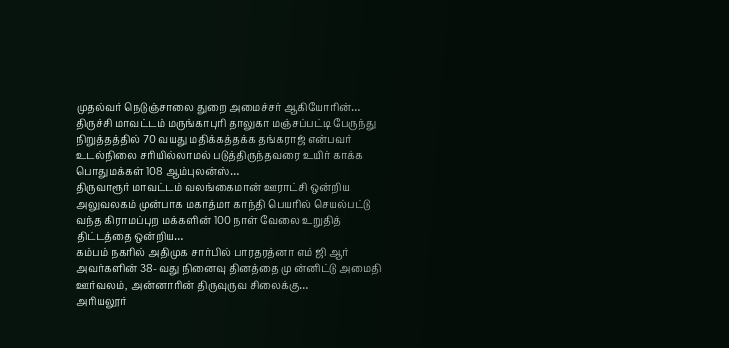முதல்வர் நெடுஞ்சாலை துறை அமைச்சர் ஆகியோரின்…
திருச்சி மாவட்டம் மருங்காபுரி தாலுகா மஞ்சப்பட்டி பேருந்து நிறுத்தத்தில் 70 வயது மதிக்கத்தக்க தங்கராஜ் என்பவர் உடல்நிலை சரியில்லாமல் படுத்திருந்தவரை உயிர் காக்க பொதுமக்கள் 108 ஆம்புலன்ஸ்…
திருவாரூர் மாவட்டம் வலங்கைமான் ஊராட்சி ஒன்றிய அலுவலகம் முன்பாக மகாத்மா காந்தி பெயரில் செயல்பட்டு வந்த கிராமப்புற மக்களின் 100 நாள் வேலை உறுதித் திட்டத்தை ஒன்றிய…
கம்பம் நகரில் அதிமுக சார்பில் பாரதரத்னா எம் ஜி ஆர் அவர்களின் 38- வது நினைவு தினத்தை மு ன்னிட்டு அமைதி ஊர்வலம், அன்னாரின் திருவுருவ சிலைக்கு…
அரியலூர்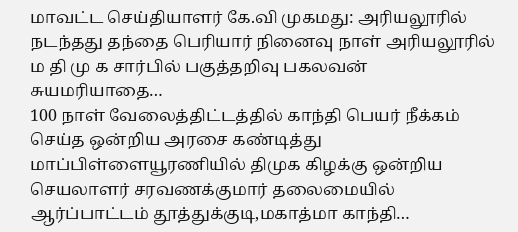மாவட்ட செய்தியாளர் கே.வி முகமது: அரியலூரில் நடந்தது தந்தை பெரியார் நினைவு நாள் அரியலூரில் ம தி மு க சார்பில் பகுத்தறிவு பகலவன் சுயமரியாதை…
100 நாள் வேலைத்திட்டத்தில் காந்தி பெயர் நீக்கம் செய்த ஒன்றிய அரசை கண்டித்து மாப்பிள்ளையூரணியில் திமுக கிழக்கு ஒன்றிய செயலாளர் சரவணக்குமார் தலைமையில் ஆர்ப்பாட்டம் தூத்துக்குடி,மகாத்மா காந்தி…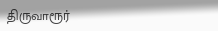திருவாரூர்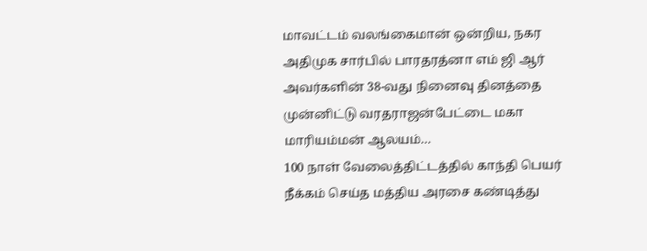மாவட்டம் வலங்கைமான் ஒன்றிய, நகர அதிமுக சார்பில் பாரதரத்னா எம் ஜி ஆர் அவர்களின் 38-வது நினைவு தினத்தை முன்னிட்டு வரதராஜன்பேட்டை மகா மாரியம்மன் ஆலயம்…
100 நாள் வேலைத்திட்டத்தில் காந்தி பெயர் நீக்கம் செய்த மத்திய அரசை கண்டித்து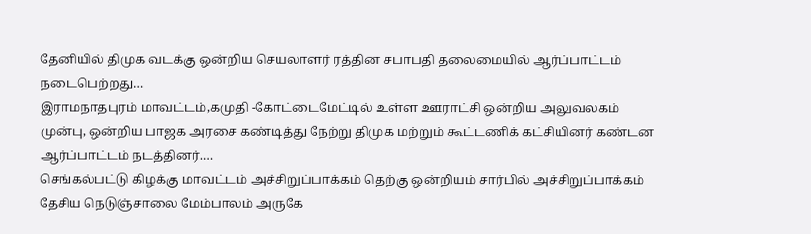தேனியில் திமுக வடக்கு ஒன்றிய செயலாளர் ரத்தின சபாபதி தலைமையில் ஆர்ப்பாட்டம் நடைபெற்றது…
இராமநாதபுரம் மாவட்டம்,கமுதி -கோட்டைமேட்டில் உள்ள ஊராட்சி ஒன்றிய அலுவலகம் முன்பு, ஒன்றிய பாஜக அரசை கண்டித்து நேற்று திமுக மற்றும் கூட்டணிக் கட்சியினர் கண்டன ஆர்ப்பாட்டம் நடத்தினர்.…
செங்கல்பட்டு கிழக்கு மாவட்டம் அச்சிறுப்பாக்கம் தெற்கு ஒன்றியம் சார்பில் அச்சிறுப்பாக்கம் தேசிய நெடுஞ்சாலை மேம்பாலம் அருகே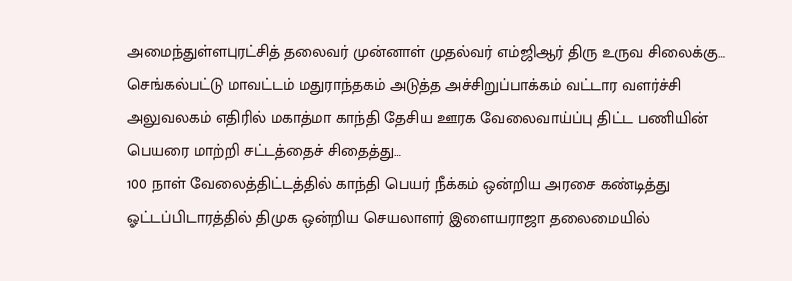அமைந்துள்ளபுரட்சித் தலைவர் முன்னாள் முதல்வர் எம்ஜிஆர் திரு உருவ சிலைக்கு…
செங்கல்பட்டு மாவட்டம் மதுராந்தகம் அடுத்த அச்சிறுப்பாக்கம் வட்டார வளர்ச்சி அலுவலகம் எதிரில் மகாத்மா காந்தி தேசிய ஊரக வேலைவாய்ப்பு திட்ட பணியின் பெயரை மாற்றி சட்டத்தைச் சிதைத்து…
100 நாள் வேலைத்திட்டத்தில் காந்தி பெயர் நீக்கம் ஒன்றிய அரசை கண்டித்து ஓட்டப்பிடாரத்தில் திமுக ஒன்றிய செயலாளர் இளையராஜா தலைமையில்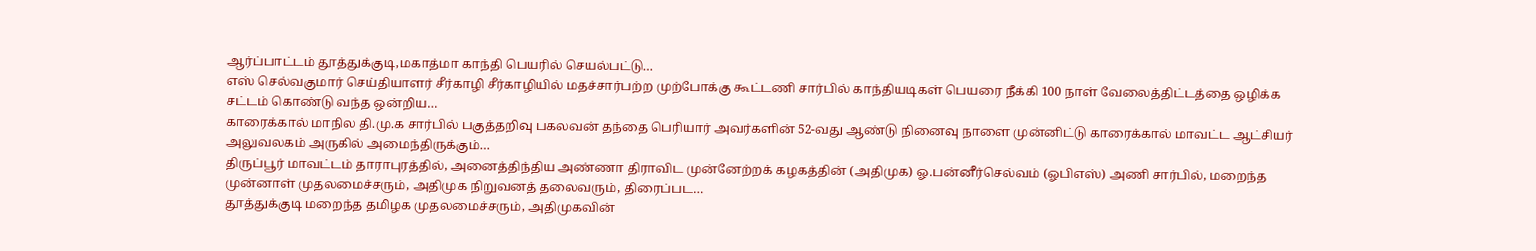ஆர்ப்பாட்டம் தூத்துக்குடி,மகாத்மா காந்தி பெயரில் செயல்பட்டு…
எஸ் செல்வகுமார் செய்தியாளர் சீர்காழி சீர்காழியில் மதச்சார்பற்ற முற்போக்கு கூட்டணி சார்பில் காந்தியடிகள் பெயரை நீக்கி 100 நாள் வேலைத்திட்டத்தை ஒழிக்க சட்டம் கொண்டு வந்த ஒன்றிய…
காரைக்கால் மாநில தி.மு.க சார்பில் பகுத்தறிவு பகலவன் தந்தை பெரியார் அவர்களின் 52-வது ஆண்டு நினைவு நாளை முன்னிட்டு காரைக்கால் மாவட்ட ஆட்சியர் அலுவலகம் அருகில் அமைந்திருக்கும்…
திருப்பூர் மாவட்டம் தாராபுரத்தில், அனைத்திந்திய அண்ணா திராவிட முன்னேற்றக் கழகத்தின் (அதிமுக) ஓ.பன்னீர்செல்வம் (ஓபிஎஸ்) அணி சார்பில், மறைந்த முன்னாள் முதலமைச்சரும், அதிமுக நிறுவனத் தலைவரும், திரைப்பட…
தூத்துக்குடி மறைந்த தமிழக முதலமைச்சரும், அதிமுகவின்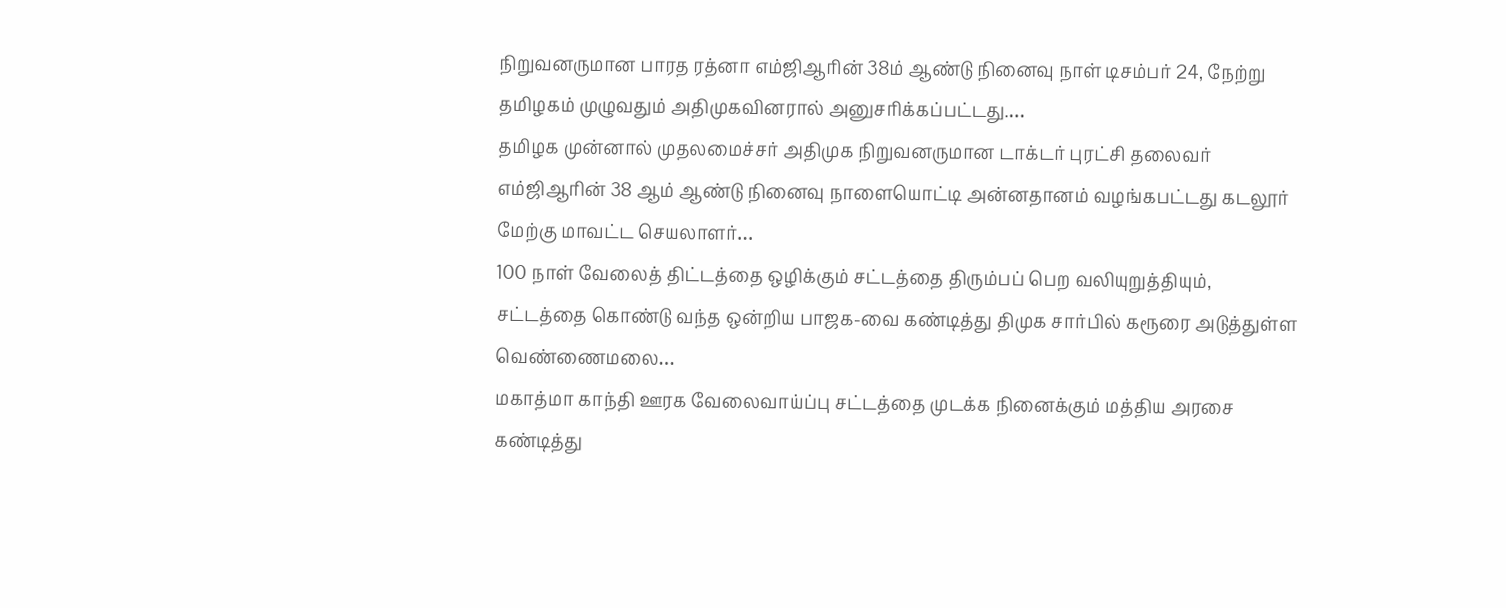நிறுவனருமான பாரத ரத்னா எம்ஜிஆரின் 38ம் ஆண்டு நினைவு நாள் டிசம்பர் 24, நேற்று தமிழகம் முழுவதும் அதிமுகவினரால் அனுசரிக்கப்பட்டது.…
தமிழக முன்னால் முதலமைச்சர் அதிமுக நிறுவனருமான டாக்டர் புரட்சி தலைவர் எம்ஜிஆரின் 38 ஆம் ஆண்டு நினைவு நாளையொட்டி அன்னதானம் வழங்கபட்டது கடலூர் மேற்கு மாவட்ட செயலாளர்…
100 நாள் வேலைத் திட்டத்தை ஒழிக்கும் சட்டத்தை திரும்பப் பெற வலியுறுத்தியும், சட்டத்தை கொண்டு வந்த ஒன்றிய பாஜக-வை கண்டித்து திமுக சார்பில் கரூரை அடுத்துள்ள வெண்ணைமலை…
மகாத்மா காந்தி ஊரக வேலைவாய்ப்பு சட்டத்தை முடக்க நினைக்கும் மத்திய அரசை கண்டித்து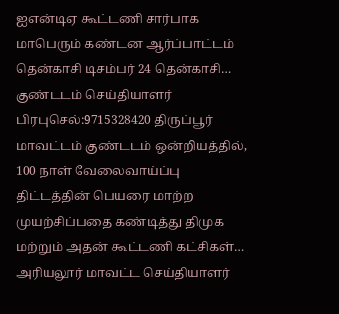ஐஎன்டிஏ கூட்டணி சார்பாக மாபெரும் கண்டன ஆர்ப்பாட்டம் தென்காசி டிசம்பர் 24 தென்காசி…
குண்டடம் செய்தியாளர் பிரபுசெல்:9715328420 திருப்பூர் மாவட்டம் குண்டடம் ஒன்றியத்தில், 100 நாள் வேலைவாய்ப்பு திட்டத்தின் பெயரை மாற்ற முயற்சிப்பதை கண்டித்து திமுக மற்றும் அதன் கூட்டணி கட்சிகள்…
அரியலூர் மாவட்ட செய்தியாளர்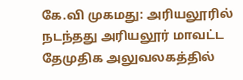கே.வி முகமது: அரியலூரில் நடந்தது அரியலூர் மாவட்ட தேமுதிக அலுவலகத்தில்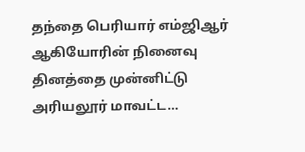தந்தை பெரியார் எம்ஜிஆர் ஆகியோரின் நினைவு தினத்தை முன்னிட்டு அரியலூர் மாவட்ட…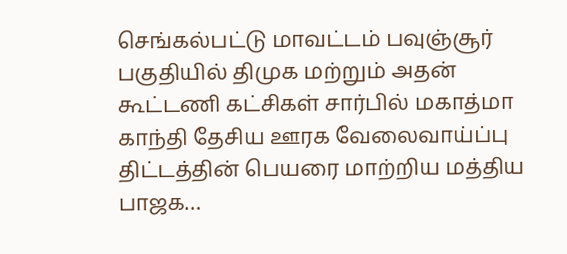செங்கல்பட்டு மாவட்டம் பவுஞ்சூர் பகுதியில் திமுக மற்றும் அதன் கூட்டணி கட்சிகள் சார்பில் மகாத்மா காந்தி தேசிய ஊரக வேலைவாய்ப்பு திட்டத்தின் பெயரை மாற்றிய மத்திய பாஜக…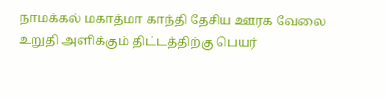நாமக்கல் மகாத்மா காந்தி தேசிய ஊரக வேலை உறுதி அளிக்கும் திட்டத்திற்கு பெயர்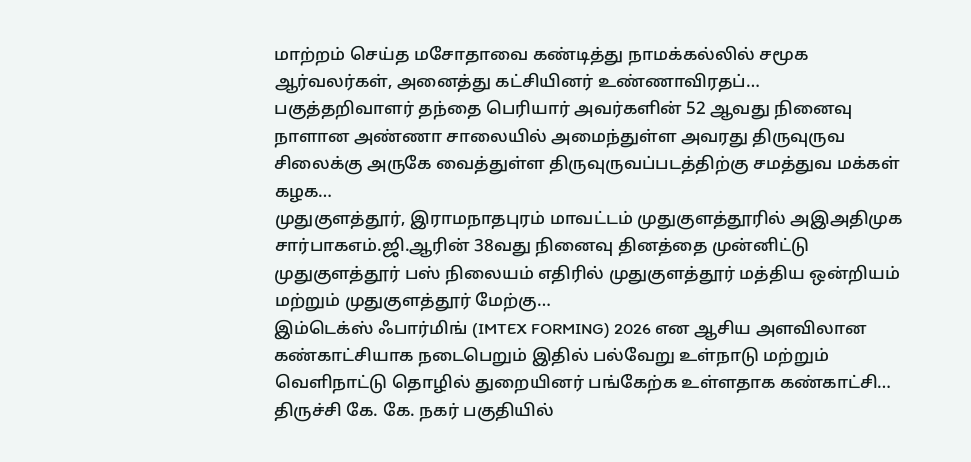மாற்றம் செய்த மசோதாவை கண்டித்து நாமக்கல்லில் சமூக ஆர்வலர்கள், அனைத்து கட்சியினர் உண்ணாவிரதப்…
பகுத்தறிவாளர் தந்தை பெரியார் அவர்களின் 52 ஆவது நினைவு நாளான அண்ணா சாலையில் அமைந்துள்ள அவரது திருவுருவ சிலைக்கு அருகே வைத்துள்ள திருவுருவப்படத்திற்கு சமத்துவ மக்கள் கழக…
முதுகுளத்தூர், இராமநாதபுரம் மாவட்டம் முதுகுளத்தூரில் அஇஅதிமுக சார்பாகஎம்.ஜி.ஆரின் 38வது நினைவு தினத்தை முன்னிட்டு முதுகுளத்தூர் பஸ் நிலையம் எதிரில் முதுகுளத்தூர் மத்திய ஒன்றியம் மற்றும் முதுகுளத்தூர் மேற்கு…
இம்டெக்ஸ் ஃபார்மிங் (IMTEX FORMING) 2026 என ஆசிய அளவிலான கண்காட்சியாக நடைபெறும் இதில் பல்வேறு உள்நாடு மற்றும் வெளிநாட்டு தொழில் துறையினர் பங்கேற்க உள்ளதாக கண்காட்சி…
திருச்சி கே. கே. நகர் பகுதியில்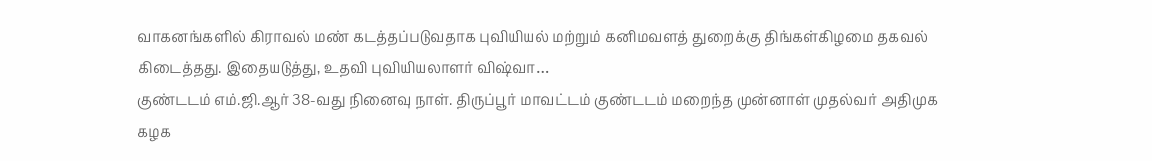வாகனங்களில் கிராவல் மண் கடத்தப்படுவதாக புவியியல் மற்றும் கனிமவளத் துறைக்கு திங்கள்கிழமை தகவல் கிடைத்தது. இதையடுத்து, உதவி புவியியலாளர் விஷ்வா…
குண்டடம் எம்.ஜி.ஆர் 38-வது நினைவு நாள். திருப்பூர் மாவட்டம் குண்டடம் மறைந்த முன்னாள் முதல்வர் அதிமுக கழக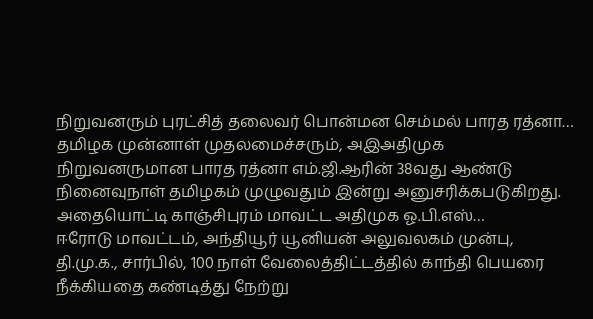நிறுவனரும் புரட்சித் தலைவர் பொன்மன செம்மல் பாரத ரத்னா…
தமிழக முன்னாள் முதலமைச்சரும், அஇஅதிமுக நிறுவனருமான பாரத ரத்னா எம்.ஜி.ஆரின் 38வது ஆண்டு நினைவுநாள் தமிழகம் முழுவதும் இன்று அனுசரிக்கபடுகிறது. அதையொட்டி காஞ்சிபுரம் மாவட்ட அதிமுக ஓ.பி.எஸ்…
ஈரோடு மாவட்டம், அந்தியூர் யூனியன் அலுவலகம் முன்பு, தி.மு.க., சார்பில், 100 நாள் வேலைத்திட்டத்தில் காந்தி பெயரை நீக்கியதை கண்டித்து நேற்று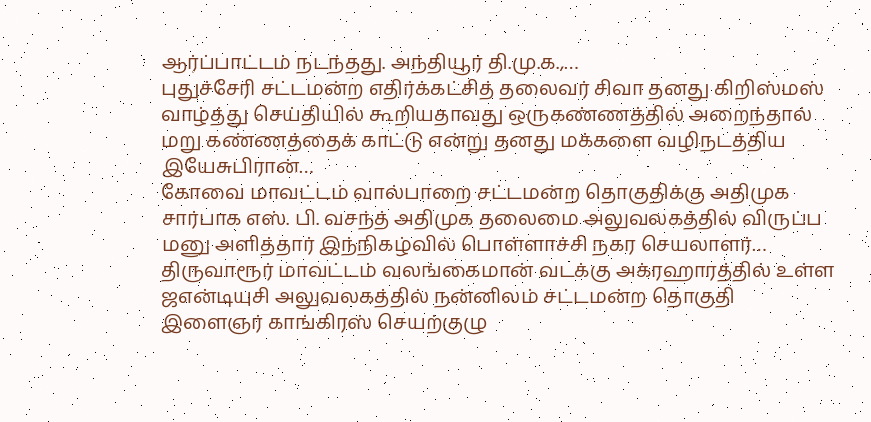ஆர்ப்பாட்டம் நடந்தது. அந்தியூர் தி.மு.க.,…
புதுச்சேரி சட்டமன்ற எதிர்க்கட்சித் தலைவர் சிவா தனது கிறிஸ்மஸ் வாழ்த்து செய்தியில் கூறியதாவது ஒருகண்ணத்தில் அறைந்தால் மறு கண்ணத்தைக் காட்டு என்று தனது மக்களை வழிநடத்திய இயேசுபிரான்…
கோவை மாவட்டம் வால்பாறை சட்டமன்ற தொகுதிக்கு அதிமுக சார்பாக எஸ். பி. வசந்த் அதிமுக தலைமை அலுவலகத்தில் விருப்ப மனு அளித்தார் இந்நிகழ்வில் பொள்ளாச்சி நகர செயலாளர்…
திருவாரூர் மாவட்டம் வலங்கைமான் வடக்கு அக்ரஹாரத்தில் உள்ள ஜஎன்டியுசி அலுவலகத்தில் நன்னிலம் சட்டமன்ற தொகுதி இளைஞர் காங்கிரஸ் செயற்குழு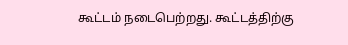கூட்டம் நடைபெற்றது. கூட்டத்திற்கு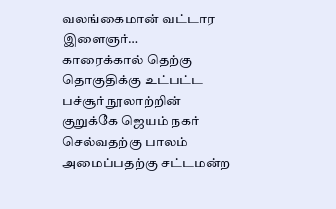வலங்கைமான் வட்டார இளைஞர்…
காரைக்கால் தெற்கு தொகுதிக்கு உட்பட்ட பச்சூர் நூலாற்றின் குறுக்கே ஜெயம் நகர் செல்வதற்கு பாலம் அமைப்பதற்கு சட்டமன்ற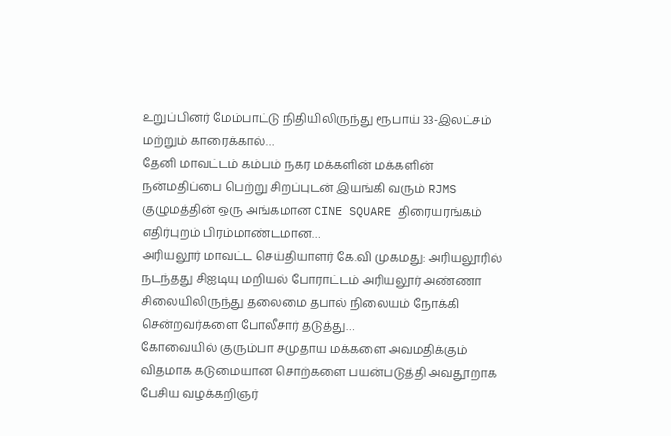உறுப்பினர் மேம்பாட்டு நிதியிலிருந்து ரூபாய் 33-இலட்சம் மற்றும் காரைக்கால்…
தேனி மாவட்டம் கம்பம் நகர மக்களின் மக்களின் நன்மதிப்பை பெற்று சிறப்புடன் இயங்கி வரும் RJMS குழுமத்தின் ஒரு அங்கமான CINE SQUARE திரையரங்கம் எதிர்புறம் பிரம்மாண்டமான…
அரியலூர் மாவட்ட செய்தியாளர் கே.வி முகமது: அரியலூரில் நடந்தது சிஐடியு மறியல் போராட்டம் அரியலூர் அண்ணா சிலையிலிருந்து தலைமை தபால் நிலையம் நோக்கி சென்றவர்களை போலீசார் தடுத்து…
கோவையில் குரும்பா சமுதாய மக்களை அவமதிக்கும் விதமாக கடுமையான சொற்களை பயன்படுத்தி அவதூறாக பேசிய வழக்கறிஞர்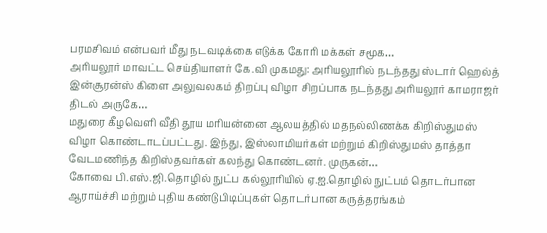பரமசிவம் என்பவர் மீது நடவடிக்கை எடுக்க கோரி மக்கள் சமூக…
அரியலூர் மாவட்ட செய்தியாளர் கே.வி முகமது: அரியலூரில் நடந்தது ஸ்டார் ஹெல்த் இன்சூரன்ஸ் கிளை அலுவலகம் திறப்பு விழா சிறப்பாக நடந்தது அரியலூர் காமராஜர் திடல் அருகே…
மதுரை கீழவெளி வீதி தூய மரியன்னை ஆலயத்தில் மதநல்லிணக்க கிறிஸ்துமஸ் விழா கொண்டாடப்பட்டது. இந்து, இஸ்லாமியர்கள் மற்றும் கிறிஸ்துமஸ் தாத்தா வேடமணிந்த கிறிஸ்தவர்கள் கலந்து கொண்டனர். முருகன்…
கோவை பி.எஸ்.ஜி.தொழில் நுட்ப கல்லூரியில் ஏ.ஐ.தொழில் நுட்பம் தொடர்பான ஆராய்ச்சி மற்றும் புதிய கண்டுபிடிப்புகள் தொடர்பான கருத்தரங்கம்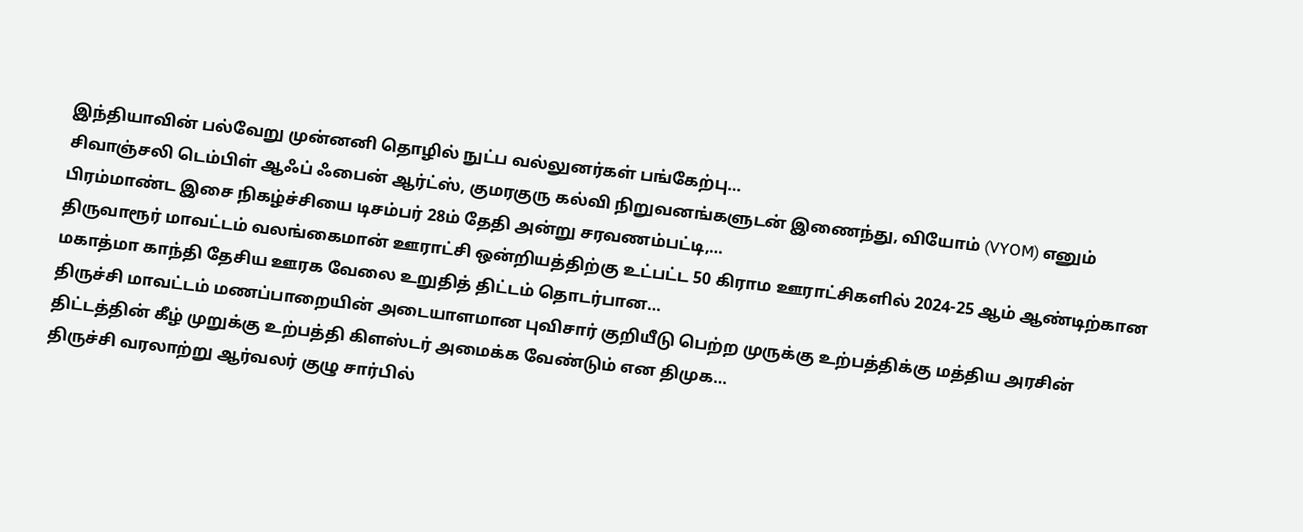இந்தியாவின் பல்வேறு முன்னனி தொழில் நுட்ப வல்லுனர்கள் பங்கேற்பு…
சிவாஞ்சலி டெம்பிள் ஆஃப் ஃபைன் ஆர்ட்ஸ், குமரகுரு கல்வி நிறுவனங்களுடன் இணைந்து, வியோம் (VYOM) எனும் பிரம்மாண்ட இசை நிகழ்ச்சியை டிசம்பர் 28ம் தேதி அன்று சரவணம்பட்டி,…
திருவாரூர் மாவட்டம் வலங்கைமான் ஊராட்சி ஒன்றியத்திற்கு உட்பட்ட 50 கிராம ஊராட்சிகளில் 2024-25 ஆம் ஆண்டிற்கான மகாத்மா காந்தி தேசிய ஊரக வேலை உறுதித் திட்டம் தொடர்பான…
திருச்சி மாவட்டம் மணப்பாறையின் அடையாளமான புவிசார் குறியீடு பெற்ற முருக்கு உற்பத்திக்கு மத்திய அரசின் திட்டத்தின் கீழ் முறுக்கு உற்பத்தி கிளஸ்டர் அமைக்க வேண்டும் என திமுக…
திருச்சி வரலாற்று ஆர்வலர் குழு சார்பில்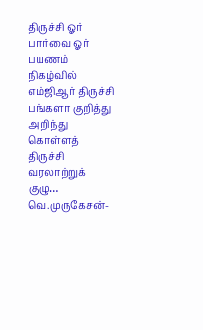திருச்சி ஓர் பார்வை ஓர் பயணம் நிகழ்வில் எம்ஜிஆர் திருச்சி பங்களா குறித்து அறிந்து கொள்ளத் திருச்சி வரலாற்றுக் குழு…
வெ.முருகேசன்-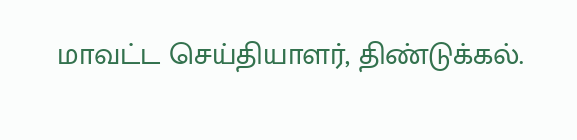மாவட்ட செய்தியாளர், திண்டுக்கல்.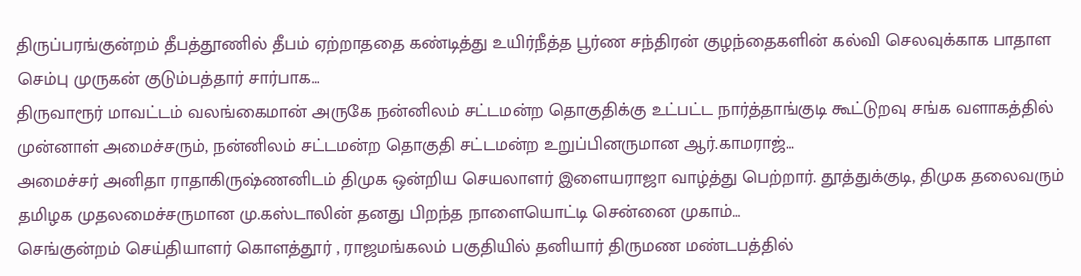திருப்பரங்குன்றம் தீபத்தூணில் தீபம் ஏற்றாததை கண்டித்து உயிர்நீத்த பூர்ண சந்திரன் குழந்தைகளின் கல்வி செலவுக்காக பாதாள செம்பு முருகன் குடும்பத்தார் சார்பாக…
திருவாரூர் மாவட்டம் வலங்கைமான் அருகே நன்னிலம் சட்டமன்ற தொகுதிக்கு உட்பட்ட நார்த்தாங்குடி கூட்டுறவு சங்க வளாகத்தில் முன்னாள் அமைச்சரும், நன்னிலம் சட்டமன்ற தொகுதி சட்டமன்ற உறுப்பினருமான ஆர்.காமராஜ்…
அமைச்சர் அனிதா ராதாகிருஷ்ணனிடம் திமுக ஒன்றிய செயலாளர் இளையராஜா வாழ்த்து பெற்றார். தூத்துக்குடி, திமுக தலைவரும் தமிழக முதலமைச்சருமான மு.கஸ்டாலின் தனது பிறந்த நாளையொட்டி சென்னை முகாம்…
செங்குன்றம் செய்தியாளர் கொளத்தூர் , ராஜமங்கலம் பகுதியில் தனியார் திருமண மண்டபத்தில்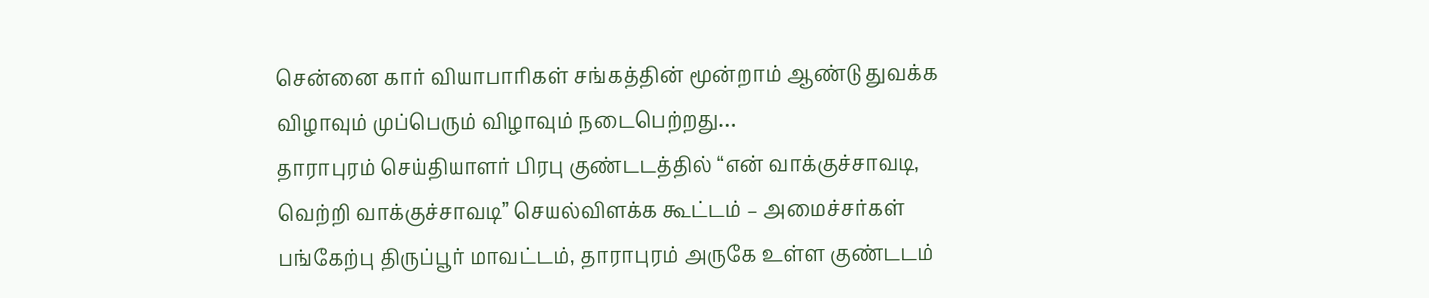சென்னை கார் வியாபாரிகள் சங்கத்தின் மூன்றாம் ஆண்டு துவக்க விழாவும் முப்பெரும் விழாவும் நடைபெற்றது…
தாராபுரம் செய்தியாளர் பிரபு குண்டடத்தில் “என் வாக்குச்சாவடி, வெற்றி வாக்குச்சாவடி” செயல்விளக்க கூட்டம் – அமைச்சர்கள் பங்கேற்பு திருப்பூர் மாவட்டம், தாராபுரம் அருகே உள்ள குண்டடம்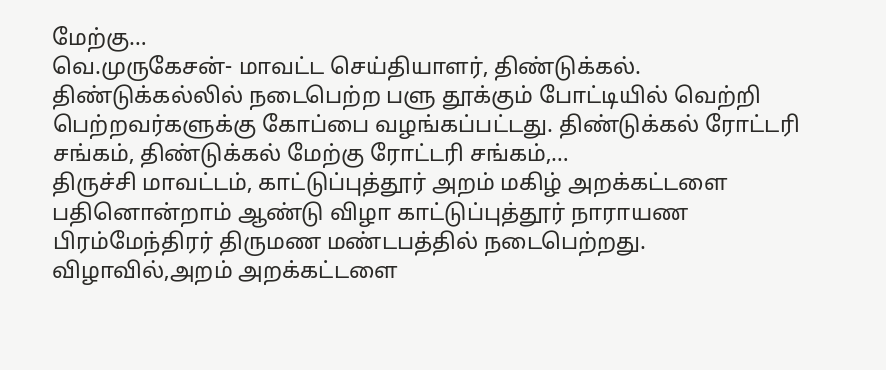மேற்கு…
வெ.முருகேசன்- மாவட்ட செய்தியாளர், திண்டுக்கல். திண்டுக்கல்லில் நடைபெற்ற பளு தூக்கும் போட்டியில் வெற்றி பெற்றவர்களுக்கு கோப்பை வழங்கப்பட்டது. திண்டுக்கல் ரோட்டரி சங்கம், திண்டுக்கல் மேற்கு ரோட்டரி சங்கம்,…
திருச்சி மாவட்டம், காட்டுப்புத்தூர் அறம் மகிழ் அறக்கட்டளை பதினொன்றாம் ஆண்டு விழா காட்டுப்புத்தூர் நாராயண பிரம்மேந்திரர் திருமண மண்டபத்தில் நடைபெற்றது. விழாவில்,அறம் அறக்கட்டளை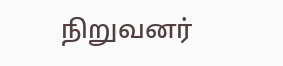நிறுவனர்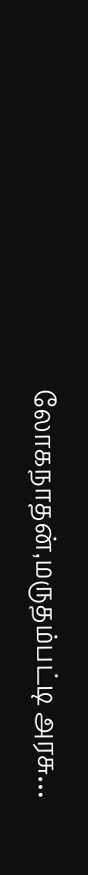லோகநாதன்,மருதம்பட்டி அரசு…